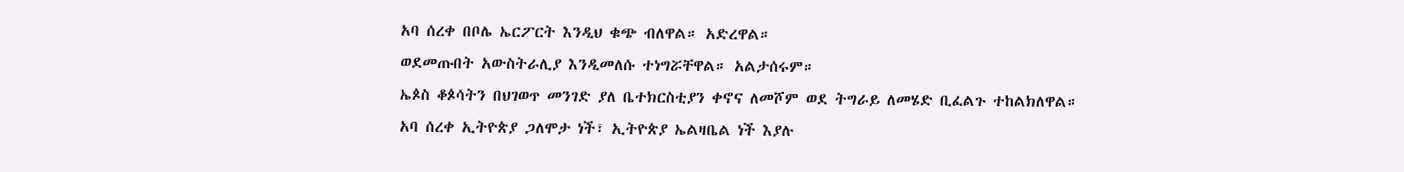አባ ሰረቀ በቦሌ ኤርፖርት እንዲህ ቁጭ ብለዋል። አድረዋል።
ወደመጡበት አውስትራሊያ እንዲመለሱ ተነግሯቸዋል። አልታሰሩም።
ኤጶስ ቆጶሳትን በህገወጥ መንገድ ያለ ቤተክርስቲያን ቀኖና ለመሾም ወደ ትግራይ ለመሄድ ቢፈልጉ ተከልክለዋል።
አባ ሰረቀ ኢትዮጵያ ጋለሞታ ነች፣ ኢትዮጵያ ኤልዛቤል ነች እያሉ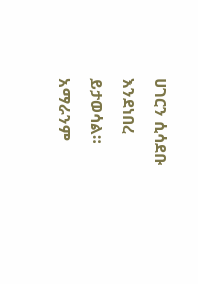ሀገርን ሲሳደቡ እንደነበረ ይታወሳል።
አማራንም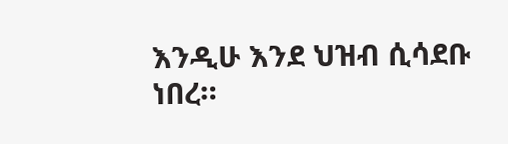እንዲሁ እንደ ህዝብ ሲሳደቡ ነበረ።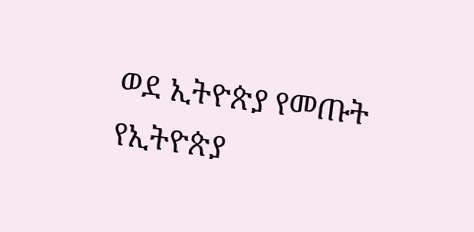ወደ ኢትዮጵያ የመጡት የኢትዮጵያ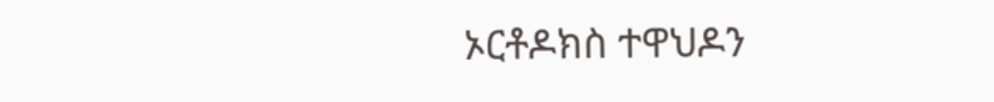ኦርቶዶክስ ተዋህዶን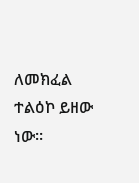ለመክፈል ተልዕኮ ይዘው ነው።